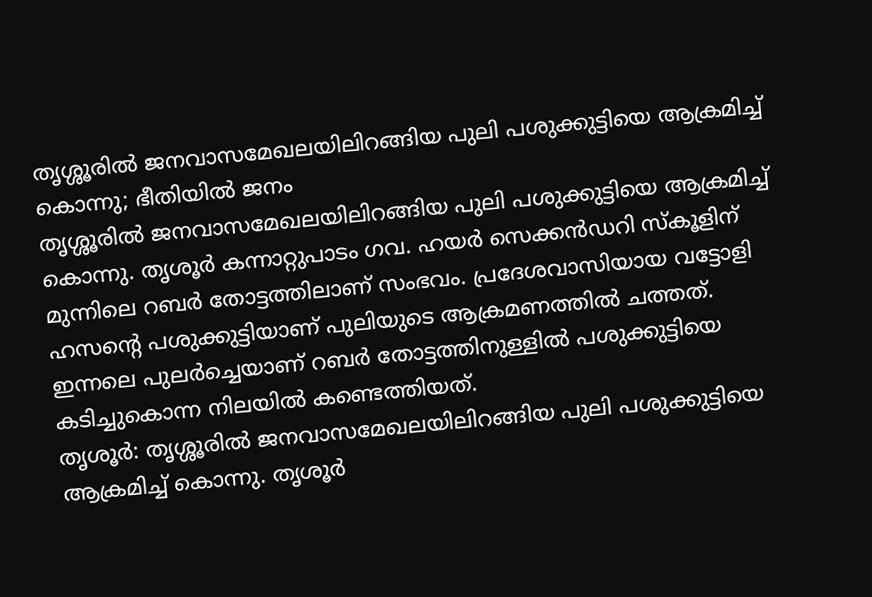തൃശ്ശൂരിൽ ജനവാസമേഖലയിലിറങ്ങിയ പുലി പശുക്കുട്ടിയെ ആക്രമിച്ച് കൊന്നു; ഭീതിയിൽ ജനം
തൃശ്ശൂരിൽ ജനവാസമേഖലയിലിറങ്ങിയ പുലി പശുക്കുട്ടിയെ ആക്രമിച്ച് കൊന്നു. തൃശൂർ കന്നാറ്റുപാടം ഗവ. ഹയർ സെക്കൻഡറി സ്കൂളിന് മുന്നിലെ റബർ തോട്ടത്തിലാണ് സംഭവം. പ്രദേശവാസിയായ വട്ടോളി ഹസന്റെ പശുക്കുട്ടിയാണ് പുലിയുടെ ആക്രമണത്തിൽ ചത്തത്. ഇന്നലെ പുലർച്ചെയാണ് റബർ തോട്ടത്തിനുള്ളിൽ പശുക്കുട്ടിയെ കടിച്ചുകൊന്ന നിലയിൽ കണ്ടെത്തിയത്.
തൃശൂർ: തൃശ്ശൂരിൽ ജനവാസമേഖലയിലിറങ്ങിയ പുലി പശുക്കുട്ടിയെ ആക്രമിച്ച് കൊന്നു. തൃശൂർ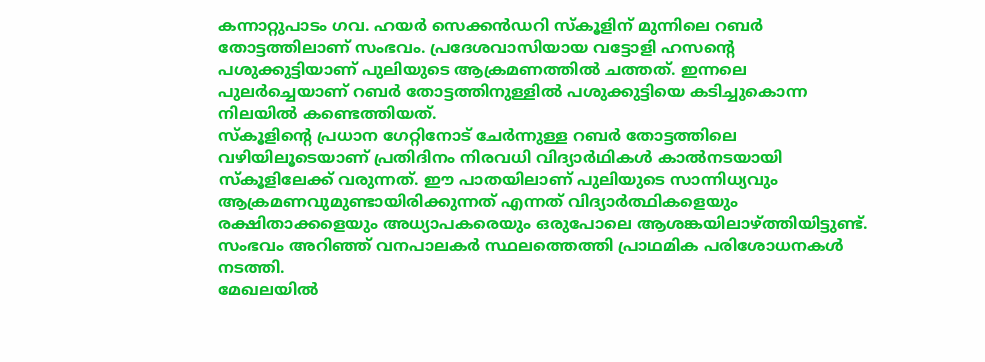കന്നാറ്റുപാടം ഗവ. ഹയർ സെക്കൻഡറി സ്കൂളിന് മുന്നിലെ റബർ തോട്ടത്തിലാണ് സംഭവം. പ്രദേശവാസിയായ വട്ടോളി ഹസന്റെ പശുക്കുട്ടിയാണ് പുലിയുടെ ആക്രമണത്തിൽ ചത്തത്. ഇന്നലെ പുലർച്ചെയാണ് റബർ തോട്ടത്തിനുള്ളിൽ പശുക്കുട്ടിയെ കടിച്ചുകൊന്ന നിലയിൽ കണ്ടെത്തിയത്.
സ്കൂളിന്റെ പ്രധാന ഗേറ്റിനോട് ചേർന്നുള്ള റബർ തോട്ടത്തിലെ വഴിയിലൂടെയാണ് പ്രതിദിനം നിരവധി വിദ്യാർഥികൾ കാൽനടയായി സ്കൂളിലേക്ക് വരുന്നത്. ഈ പാതയിലാണ് പുലിയുടെ സാന്നിധ്യവും ആക്രമണവുമുണ്ടായിരിക്കുന്നത് എന്നത് വിദ്യാർത്ഥികളെയും രക്ഷിതാക്കളെയും അധ്യാപകരെയും ഒരുപോലെ ആശങ്കയിലാഴ്ത്തിയിട്ടുണ്ട്. സംഭവം അറിഞ്ഞ് വനപാലകർ സ്ഥലത്തെത്തി പ്രാഥമിക പരിശോധനകൾ നടത്തി.
മേഖലയിൽ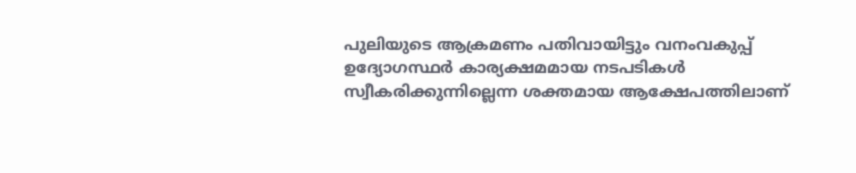പുലിയുടെ ആക്രമണം പതിവായിട്ടും വനംവകുപ്പ് ഉദ്യോഗസ്ഥർ കാര്യക്ഷമമായ നടപടികൾ സ്വീകരിക്കുന്നില്ലെന്ന ശക്തമായ ആക്ഷേപത്തിലാണ്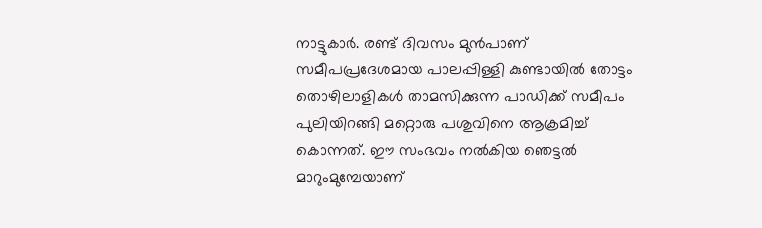നാട്ടുകാർ. രണ്ട് ദിവസം മുൻപാണ് സമീപപ്രദേശമായ പാലപ്പിള്ളി കുണ്ടായിൽ തോട്ടം തൊഴിലാളികൾ താമസിക്കുന്ന പാഡിക്ക് സമീപം പുലിയിറങ്ങി മറ്റൊരു പശുവിനെ ആക്രമിച്ച് കൊന്നത്. ഈ സംഭവം നൽകിയ ഞെട്ടൽ മാറുംമുമ്പേയാണ്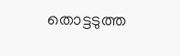തൊട്ടടുത്ത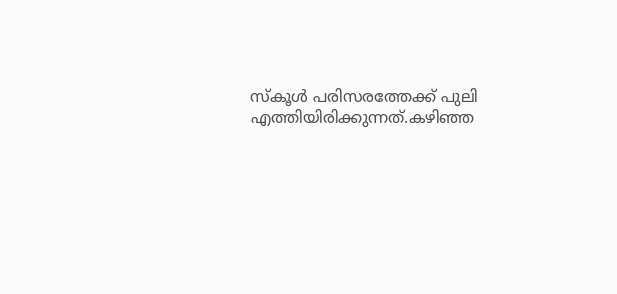സ്കൂൾ പരിസരത്തേക്ക് പുലി എത്തിയിരിക്കുന്നത്.കഴിഞ്ഞ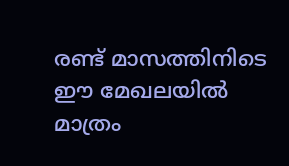രണ്ട് മാസത്തിനിടെ ഈ മേഖലയിൽ മാത്രം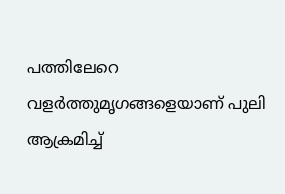പത്തിലേറെ വളർത്തുമൃഗങ്ങളെയാണ് പുലി ആക്രമിച്ച്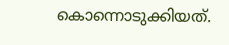കൊന്നൊടുക്കിയത്.